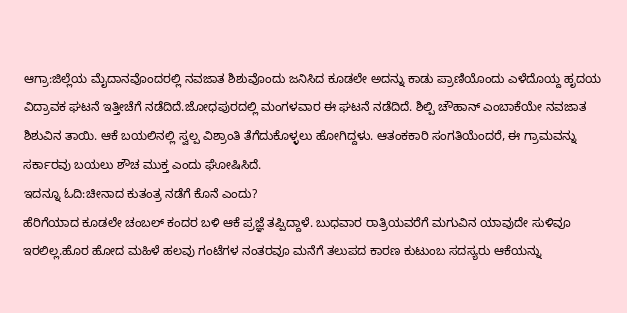ಆಗ್ರಾ:ಜಿಲ್ಲೆಯ ಮೈದಾನವೊಂದರಲ್ಲಿ ನವಜಾತ ಶಿಶುವೊಂದು ಜನಿಸಿದ ಕೂಡಲೇ ಅದನ್ನು ಕಾಡು ಪ್ರಾಣಿಯೊಂದು ಎಳೆದೊಯ್ದ ಹೃದಯ ವಿದ್ರಾವಕ ಘಟನೆ ಇತ್ತೀಚೆಗೆ ನಡೆದಿದೆ.ಜೋಧಪುರದಲ್ಲಿ ಮಂಗಳವಾರ ಈ ಘಟನೆ ನಡೆದಿದೆ. ಶಿಲ್ಪಿ ಚೌಹಾನ್ ಎಂಬಾಕೆಯೇ ನವಜಾತ ಶಿಶುವಿನ ತಾಯಿ. ಆಕೆ ಬಯಲಿನಲ್ಲಿ ಸ್ವಲ್ಪ ವಿಶ್ರಾಂತಿ ತೆಗೆದುಕೊಳ್ಳಲು ಹೋಗಿದ್ದಳು. ಆತಂಕಕಾರಿ ಸಂಗತಿಯೆಂದರೆ, ಈ ಗ್ರಾಮವನ್ನು ಸರ್ಕಾರವು ಬಯಲು ಶೌಚ ಮುಕ್ತ ಎಂದು ಘೋಷಿಸಿದೆ.
ಇದನ್ನೂ ಓದಿ:ಚೀನಾದ ಕುತಂತ್ರ ನಡೆಗೆ ಕೊನೆ ಎಂದು?
ಹೆರಿಗೆಯಾದ ಕೂಡಲೇ ಚಂಬಲ್ ಕಂದರ ಬಳಿ ಆಕೆ ಪ್ರಜ್ಞೆ ತಪ್ಪಿದ್ದಾಳೆ. ಬುಧವಾರ ರಾತ್ರಿಯವರೆಗೆ ಮಗುವಿನ ಯಾವುದೇ ಸುಳಿವೂ ಇರಲಿಲ್ಲ.ಹೊರ ಹೋದ ಮಹಿಳೆ ಹಲವು ಗಂಟೆಗಳ ನಂತರವೂ ಮನೆಗೆ ತಲುಪದ ಕಾರಣ ಕುಟುಂಬ ಸದಸ್ಯರು ಆಕೆಯನ್ನು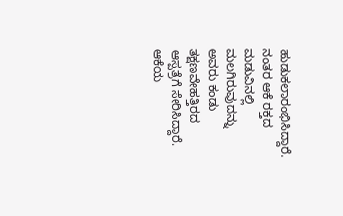ಹುಡುಕಲಾರಂಭಿಸಿದ್ದಾರೆ. ನಂತರ ಆಕೆ ರಕ್ತದ ಮಡುವಿನಲ್ಲಿ ಮಲಗಿರುವುದನ್ನು ಅವರು ಕಂಡು ತಕ್ಷಣವೇಹತ್ತಿರದ ಆಸ್ಪತ್ರೆಗೆ ಸೇರಿಸಿದ್ದಾರೆ. ಆಕೆಯ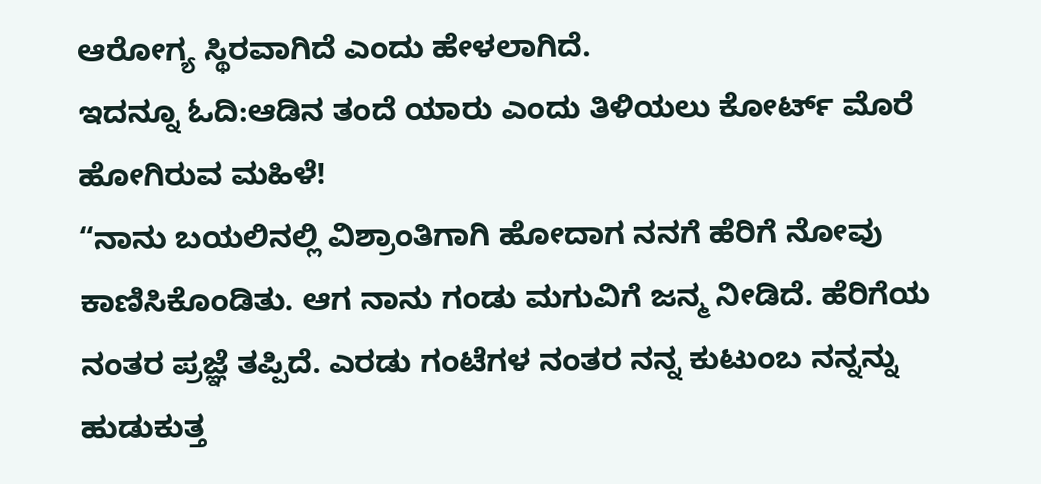ಆರೋಗ್ಯ ಸ್ಥಿರವಾಗಿದೆ ಎಂದು ಹೇಳಲಾಗಿದೆ.
ಇದನ್ನೂ ಓದಿ:ಆಡಿನ ತಂದೆ ಯಾರು ಎಂದು ತಿಳಿಯಲು ಕೋರ್ಟ್‌ ಮೊರೆ ಹೋಗಿರುವ ಮಹಿಳೆ!
“ನಾನು ಬಯಲಿನಲ್ಲಿ ವಿಶ್ರಾಂತಿಗಾಗಿ ಹೋದಾಗ ನನಗೆ ಹೆರಿಗೆ ನೋವು ಕಾಣಿಸಿಕೊಂಡಿತು. ಆಗ ನಾನು ಗಂಡು ಮಗುವಿಗೆ ಜನ್ಮ ನೀಡಿದೆ. ಹೆರಿಗೆಯ ನಂತರ ಪ್ರಜ್ಞೆ ತಪ್ಪಿದೆ. ಎರಡು ಗಂಟೆಗಳ ನಂತರ ನನ್ನ ಕುಟುಂಬ ನನ್ನನ್ನು ಹುಡುಕುತ್ತ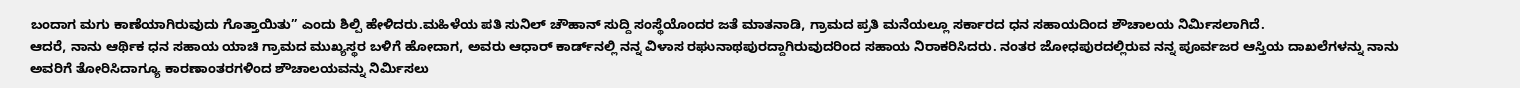ಬಂದಾಗ ಮಗು ಕಾಣೆಯಾಗಿರುವುದು ಗೊತ್ತಾಯಿತು” ಎಂದು ಶಿಲ್ಪಿ ಹೇಳಿದರು.ಮಹಿಳೆಯ ಪತಿ ಸುನಿಲ್ ಚೌಹಾನ್ ಸುದ್ದಿ ಸಂಸ್ಥೆಯೊಂದರ ಜತೆ ಮಾತನಾಡಿ, ಗ್ರಾಮದ ಪ್ರತಿ ಮನೆಯಲ್ಲೂ ಸರ್ಕಾರದ ಧನ ಸಹಾಯದಿಂದ ಶೌಚಾಲಯ ನಿರ್ಮಿಸಲಾಗಿದೆ.
ಆದರೆ, ನಾನು ಆರ್ಥಿಕ ಧನ ಸಹಾಯ ಯಾಚಿ ಗ್ರಾಮದ ಮುಖ್ಯಸ್ಥರ ಬಳಿಗೆ ಹೋದಾಗ, ಅವರು ಆಧಾರ್ ಕಾರ್ಡ್‌ನಲ್ಲಿ ನನ್ನ ವಿಳಾಸ ರಘುನಾಥಪುರದ್ದಾಗಿರುವುದರಿಂದ ಸಹಾಯ ನಿರಾಕರಿಸಿದರು. ನಂತರ ಜೋಧಪುರದಲ್ಲಿರುವ ನನ್ನ ಪೂರ್ವಜರ ಆಸ್ತಿಯ ದಾಖಲೆಗಳನ್ನು ನಾನು ಅವರಿಗೆ ತೋರಿಸಿದಾಗ್ಯೂ ಕಾರಣಾಂತರಗಳಿಂದ ಶೌಚಾಲಯವನ್ನು ನಿರ್ಮಿಸಲು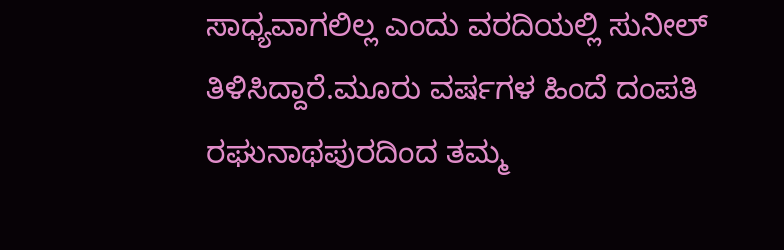ಸಾಧ್ಯವಾಗಲಿಲ್ಲ ಎಂದು ವರದಿಯಲ್ಲಿ ಸುನೀಲ್ ತಿಳಿಸಿದ್ದಾರೆ.ಮೂರು ವರ್ಷಗಳ ಹಿಂದೆ ದಂಪತಿ ರಘುನಾಥಪುರದಿಂದ ತಮ್ಮ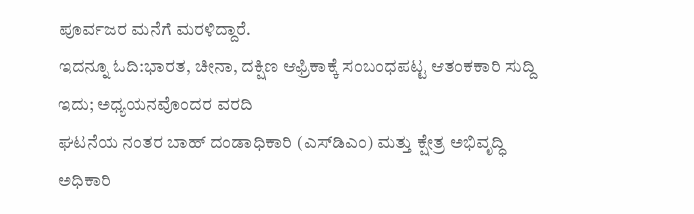ಪೂರ್ವಜರ ಮನೆಗೆ ಮರಳಿದ್ದಾರೆ.
ಇದನ್ನೂ ಓದಿ:ಭಾರತ, ಚೀನಾ, ದಕ್ಷಿಣ ಆಫ್ರಿಕಾಕ್ಕೆ ಸಂಬಂಧಪಟ್ಟ ಆತಂಕಕಾರಿ ಸುದ್ದಿ ಇದು; ಅಧ್ಯಯನವೊಂದರ ವರದಿ
ಘಟನೆಯ ನಂತರ ಬಾಹ್ ದಂಡಾಧಿಕಾರಿ (ಎಸ್‌ಡಿಎಂ) ಮತ್ತು ಕ್ಷೇತ್ರ ಅಭಿವೃದ್ಧಿ ಅಧಿಕಾರಿ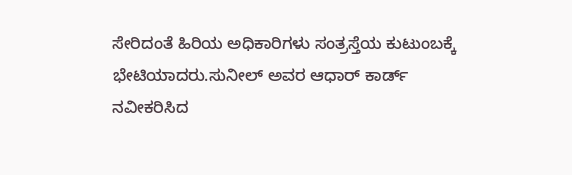ಸೇರಿದಂತೆ ಹಿರಿಯ ಅಧಿಕಾರಿಗಳು ಸಂತ್ರಸ್ತೆಯ ಕುಟುಂಬಕ್ಕೆ ಭೇಟಿಯಾದರು.ಸುನೀಲ್ ಅವರ ಆಧಾರ್ ಕಾರ್ಡ್ ನವೀಕರಿಸಿದ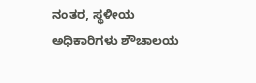ನಂತರ, ಸ್ಥಳೀಯ ಅಧಿಕಾರಿಗಳು ಶೌಚಾಲಯ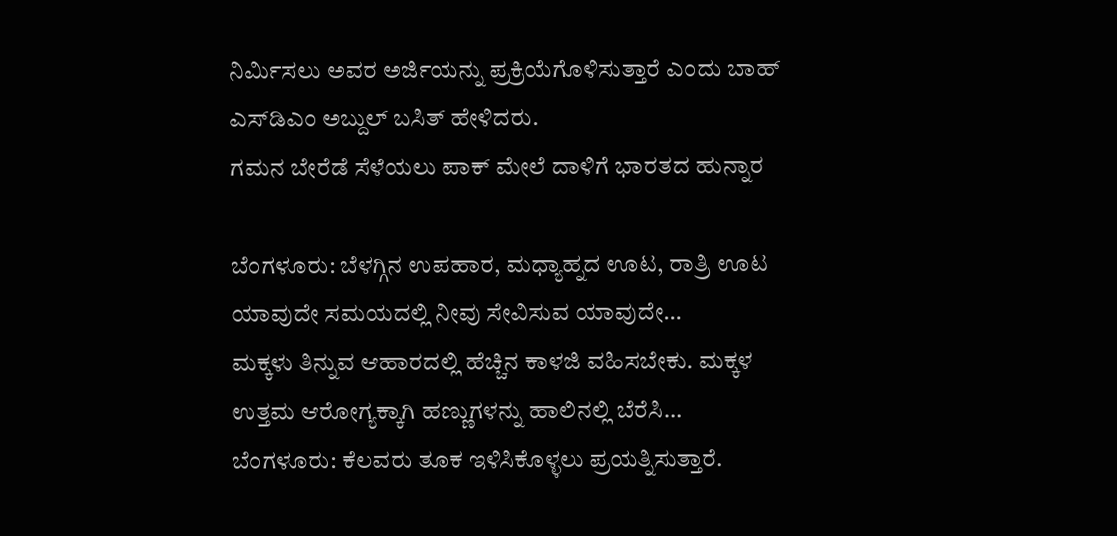ನಿರ್ಮಿಸಲು ಅವರ ಅರ್ಜಿಯನ್ನು ಪ್ರಕ್ರಿಯೆಗೊಳಿಸುತ್ತಾರೆ ಎಂದು ಬಾಹ್ ಎಸ್‌ಡಿಎಂ ಅಬ್ದುಲ್ ಬಸಿತ್ ಹೇಳಿದರು.
ಗಮನ ಬೇರೆಡೆ ಸೆಳೆಯಲು ಪಾಕ್ ಮೇಲೆ ದಾಳಿಗೆ ಭಾರತದ ಹುನ್ನಾರ

ಬೆಂಗಳೂರು: ಬೆಳಗ್ಗಿನ ಉಪಹಾರ, ಮಧ್ಯಾಹ್ನದ ಊಟ, ರಾತ್ರಿ ಊಟ ಯಾವುದೇ ಸಮಯದಲ್ಲಿ ನೀವು ಸೇವಿಸುವ ಯಾವುದೇ…
ಮಕ್ಕಳು ತಿನ್ನುವ ಆಹಾರದಲ್ಲಿ ಹೆಚ್ಚಿನ ಕಾಳಜಿ ವಹಿಸಬೇಕು. ಮಕ್ಕಳ ಉತ್ತಮ ಆರೋಗ್ಯಕ್ಕಾಗಿ ಹಣ್ಣುಗಳನ್ನು ಹಾಲಿನಲ್ಲಿ ಬೆರೆಸಿ…
ಬೆಂಗಳೂರು: ಕೆಲವರು ತೂಕ ಇಳಿಸಿಕೊಳ್ಳಲು ಪ್ರಯತ್ನಿಸುತ್ತಾರೆ.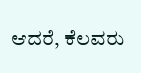ಆದರೆ, ಕೆಲವರು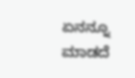ಏನನ್ನೂ ಮಾಡದೆ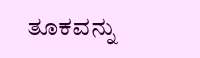ತೂಕವನ್ನು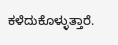ಕಳೆದುಕೊಳ್ಳುತ್ತಾರೆ.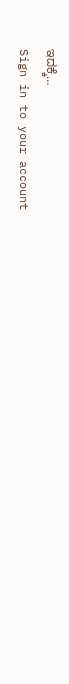ಇದಕ್ಕೆ…
Sign in to your account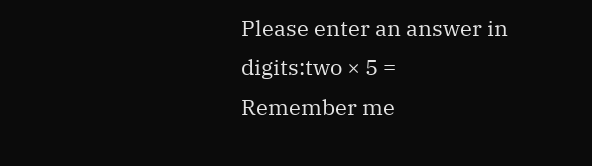Please enter an answer in digits:two × 5 =
Remember me